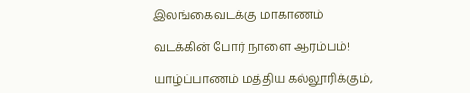இலங்கைவடக்கு மாகாணம்

வடக்கின் போர் நாளை ஆரம்பம்!

யாழ்ப்பாணம் மத்திய கல்லூரிக்கும்,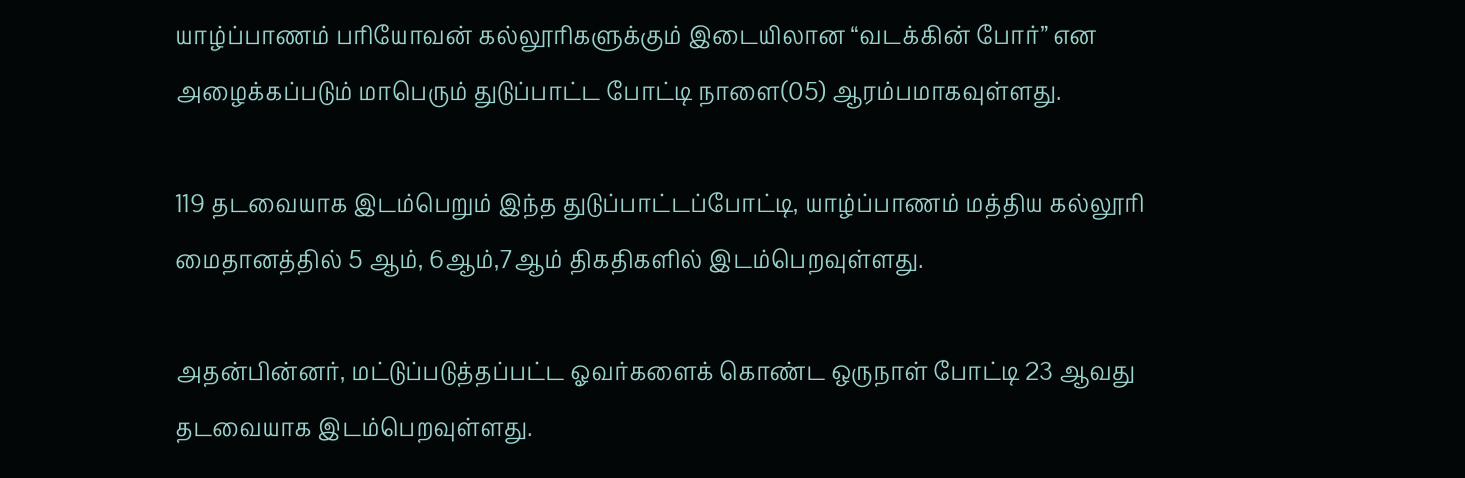யாழ்ப்பாணம் பரியோவன் கல்லூரிகளுக்கும் இடையிலான “வடக்கின் போர்” என அழைக்கப்படும் மாபெரும் துடுப்பாட்ட போட்டி நாளை(05) ஆரம்பமாகவுள்ளது.

119 தடவையாக இடம்பெறும் இந்த துடுப்பாட்டப்போட்டி, யாழ்ப்பாணம் மத்திய கல்லூரி மைதானத்தில் 5 ஆம், 6ஆம்,7ஆம் திகதிகளில் இடம்பெறவுள்ளது.

அதன்பின்னர், மட்டுப்படுத்தப்பட்ட ஓவர்களைக் கொண்ட ஒருநாள் போட்டி 23 ஆவது தடவையாக இடம்பெறவுள்ளது.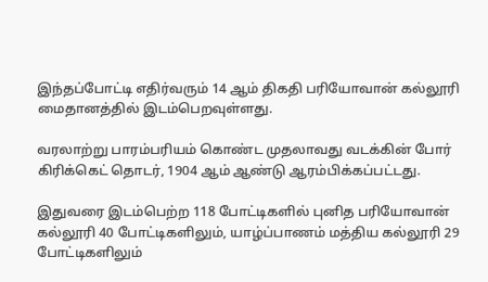இந்தப்போட்டி எதிர்வரும் 14 ஆம் திகதி பரியோவான் கல்லூரி மைதானத்தில் இடம்பெறவுள்ளது.

வரலாற்று பாரம்பரியம் கொண்ட முதலாவது வடக்கின் போர் கிரிக்கெட் தொடர், 1904 ஆம் ஆண்டு ஆரம்பிக்கப்பட்டது.

இதுவரை இடம்பெற்ற 118 போட்டிகளில் புனித பரியோவான் கல்லூரி 40 போட்டிகளிலும், யாழ்ப்பாணம் மத்திய கல்லூரி 29 போட்டிகளிலும்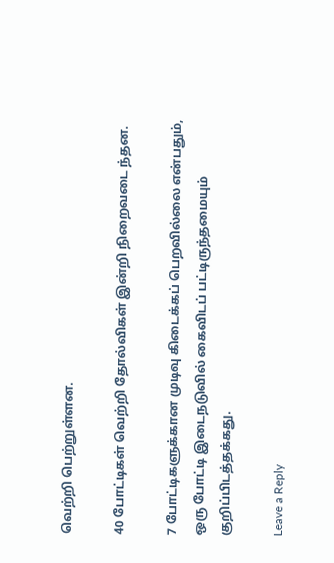வெற்றி பெற்றுள்ளன.

40 போட்டிகள் வெற்றி தோல்விகள் இன்றி நிறைவடை ந்தன.

7 போட்டிகளுக்கான முடிவு கிடைக்கப் பெறவில்லை என்பதும், ஒரு போட்டி இடைநடுவில் கைவிடப் பட்டிருந்தமையும் குறிப்பிடத்தக்கது.

Leave a Reply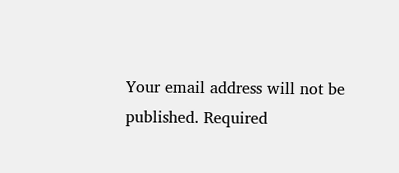Your email address will not be published. Required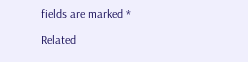fields are marked *

Related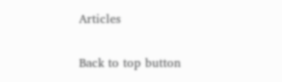Articles

Back to top button